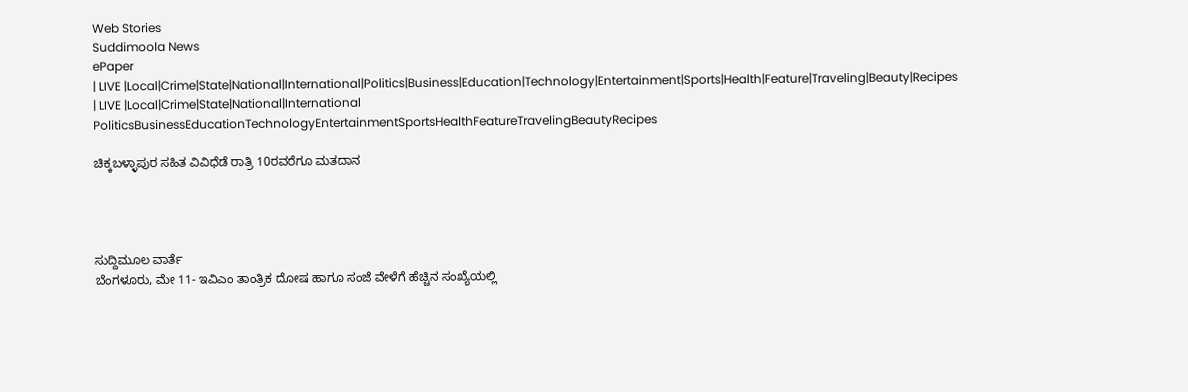Web Stories
Suddimoola News
ePaper
| LIVE |Local|Crime|State|National|International|Politics|Business|Education|Technology|Entertainment|Sports|Health|Feature|Traveling|Beauty|Recipes
| LIVE |Local|Crime|State|National|International
PoliticsBusinessEducationTechnologyEntertainmentSportsHealthFeatureTravelingBeautyRecipes

ಚಿಕ್ಕಬಳ್ಳಾಪುರ ಸಹಿತ ವಿವಿಧೆಡೆ ರಾತ್ರಿ 10ರವರೆಗೂ ಮತದಾನ




ಸುದ್ದಿಮೂಲ ವಾರ್ತೆ
ಬೆಂಗಳೂರು, ಮೇ 11- ಇವಿಎಂ ತಾಂತ್ರಿಕ ದೋಷ ಹಾಗೂ ಸಂಜೆ ವೇಳೆಗೆ ಹೆಚ್ಚಿನ ಸಂಖ್ಯೆಯಲ್ಲಿ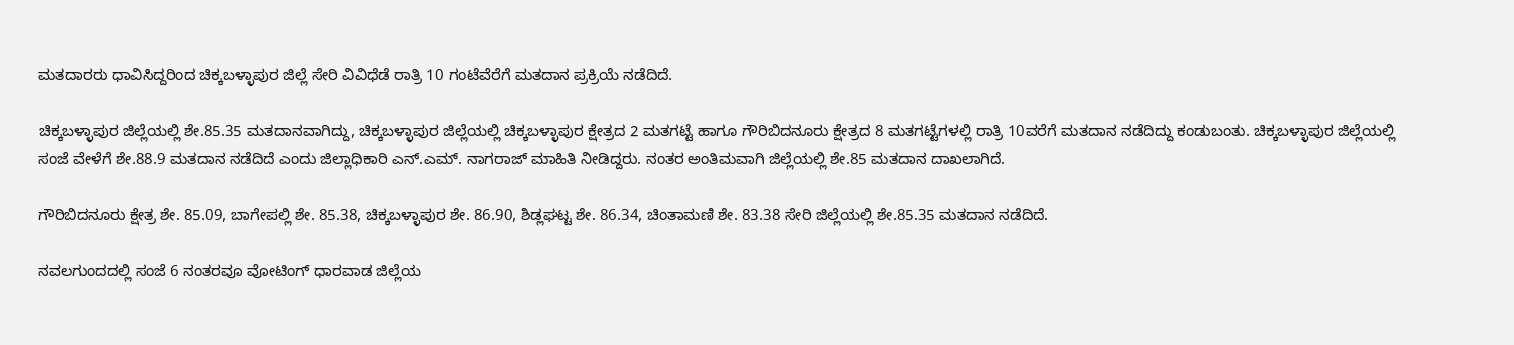ಮತದಾರರು ಧಾವಿಸಿದ್ದರಿಂದ ಚಿಕ್ಕಬಳ್ಳಾಪುರ ಜಿಲ್ಲೆ ಸೇರಿ ವಿವಿಧೆಡೆ ರಾತ್ರಿ 10 ಗಂಟೆವೆರೆಗೆ ಮತದಾನ ಪ್ರಕ್ರಿಯೆ ನಡೆದಿದೆ.

ಚಿಕ್ಕಬಳ್ಳಾಪುರ ಜಿಲ್ಲೆಯಲ್ಲಿ ಶೇ.85.35 ಮತದಾನವಾಗಿದ್ದು, ಚಿಕ್ಕಬಳ್ಳಾಪುರ ಜಿಲ್ಲೆಯಲ್ಲಿ ಚಿಕ್ಕಬಳ್ಳಾಪುರ ಕ್ಷೇತ್ರದ 2 ಮತಗಟ್ಟೆ ಹಾಗೂ ಗೌರಿಬಿದನೂರು ಕ್ಷೇತ್ರದ 8 ಮತಗಟ್ಟೆಗಳಲ್ಲಿ ರಾತ್ರಿ 10ವರೆಗೆ ಮತದಾನ ನಡೆದಿದ್ದು ಕಂಡುಬಂತು. ಚಿಕ್ಕಬಳ್ಳಾಪುರ ಜಿಲ್ಲೆಯಲ್ಲಿ ಸಂಜೆ ವೇಳೆಗೆ ಶೇ.88.9 ಮತದಾನ ನಡೆದಿದೆ‌ ಎಂದು ಜಿಲ್ಲಾಧಿಕಾರಿ ಎನ್.ಎಮ್. ನಾಗರಾಜ್ ಮಾಹಿತಿ ನೀಡಿದ್ದರು. ನಂತರ ಅಂತಿಮವಾಗಿ ಜಿಲ್ಲೆಯಲ್ಲಿ ಶೇ.85 ಮತದಾನ ದಾಖಲಾಗಿದೆ.

ಗೌರಿಬಿದನೂರು ಕ್ಷೇತ್ರ ಶೇ. 85.09, ಬಾಗೇಪಲ್ಲಿ ಶೇ. 85.38, ಚಿಕ್ಕಬಳ್ಳಾಪುರ‌ ಶೇ. 86.90, ಶಿಡ್ಲಘಟ್ಟ ಶೇ. 86.34, ಚಿಂತಾಮಣಿ‌ ಶೇ. 83.38 ಸೇರಿ ಜಿಲ್ಲೆಯಲ್ಲಿ ಶೇ.85.35 ಮತದಾನ ನಡೆದಿದೆ.

ನವಲಗುಂದದಲ್ಲಿ ಸಂಜೆ 6 ನಂತರವೂ ವೋಟಿಂಗ್ ಧಾರವಾಡ ಜಿಲ್ಲೆಯ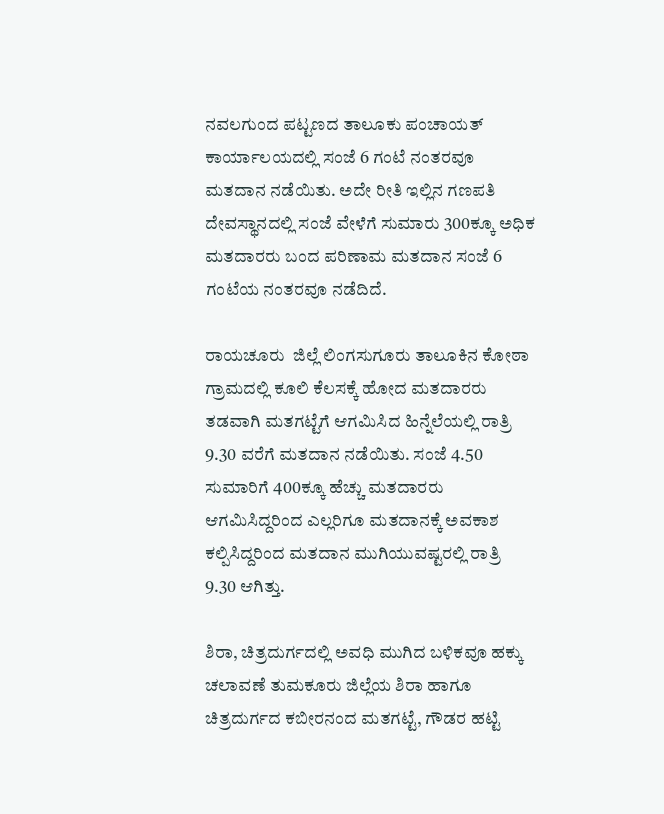ನವಲಗುಂದ ಪಟ್ಟಣದ ತಾಲೂಕು ಪಂಚಾಯತ್‌ ಕಾರ್ಯಾಲಯದಲ್ಲಿ ಸಂಜೆ 6 ಗಂಟೆ ನಂತರವೂ ಮತದಾನ ನಡೆಯಿತು. ಅದೇ ರೀತಿ ಇಲ್ಲಿನ ಗಣಪತಿ ದೇವಸ್ಥಾನದಲ್ಲಿ ಸಂಜೆ ವೇಳೆಗೆ ಸುಮಾರು 300ಕ್ಕೂ ಅಧಿಕ ಮತದಾರರು ಬಂದ ಪರಿಣಾಮ ಮತದಾನ ಸಂಜೆ 6 ಗಂಟೆಯ ನಂತರವೂ ನಡೆದಿದೆ.

ರಾಯಚೂರು  ಜಿಲ್ಲೆ ಲಿಂಗಸುಗೂರು ತಾಲೂಕಿನ ಕೋಠಾ ಗ್ರಾಮದಲ್ಲಿ ಕೂಲಿ ಕೆಲಸಕ್ಕೆ ‌ಹೋದ ಮತದಾರರು ತಡವಾಗಿ ಮತಗಟ್ಟೆಗೆ ಆಗಮಿಸಿದ ಹಿನ್ನೆಲೆಯಲ್ಲಿ ರಾತ್ರಿ 9.30 ವರೆಗೆ ಮತದಾನ ನಡೆಯಿತು. ಸಂಜೆ 4.50 ಸುಮಾರಿಗೆ 400ಕ್ಕೂ ಹೆಚ್ಚು ಮತದಾರರು ಆಗಮಿಸಿದ್ದರಿಂದ ಎಲ್ಲರಿಗೂ ಮತದಾನಕ್ಕೆ ಅವಕಾಶ ಕಲ್ಪಿಸಿದ್ದರಿಂದ ಮತದಾನ ಮುಗಿಯುವಷ್ಟರಲ್ಲಿ ರಾತ್ರಿ 9.30 ಆಗಿತ್ತು.

ಶಿರಾ, ಚಿತ್ರದುರ್ಗದಲ್ಲಿ ಅವಧಿ ಮುಗಿದ ಬಳಿಕವೂ ಹಕ್ಕು ಚಲಾವಣೆ ತುಮಕೂರು ಜಿಲ್ಲೆಯ ಶಿರಾ ಹಾಗೂ ಚಿತ್ರದುರ್ಗದ ಕಬೀರನಂದ ಮತಗಟ್ಟೆ, ಗೌಡರ ಹಟ್ಟಿ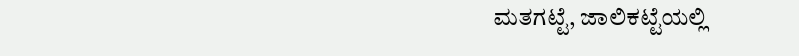ಮತಗಟ್ಟೆ, ಜಾಲಿಕಟ್ಟೆಯಲ್ಲಿ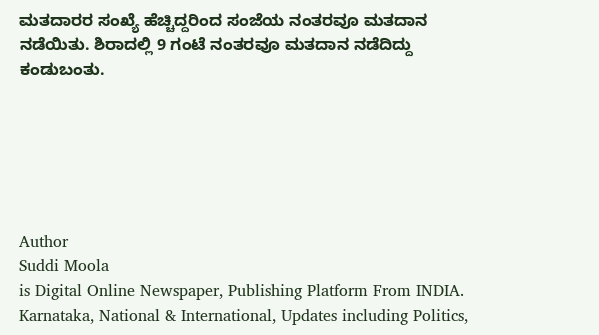ಮತದಾರರ ಸಂಖ್ಯೆ ಹೆಚ್ಚಿದ್ದರಿಂದ ಸಂಜೆಯ ನಂತರವೂ ಮತದಾನ ನಡೆಯಿತು. ಶಿರಾದಲ್ಲಿ 9 ಗಂಟೆ ನಂತರವೂ ಮತದಾನ ನಡೆದಿದ್ದು ಕಂಡುಬಂತು.






Author
Suddi Moola
is Digital Online Newspaper, Publishing Platform From INDIA. Karnataka, National & International, Updates including Politics,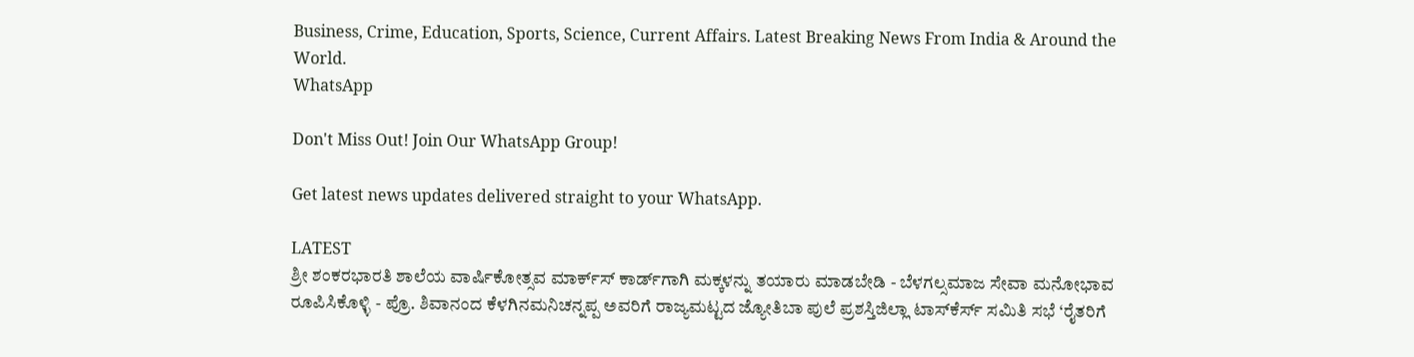Business, Crime, Education, Sports, Science, Current Affairs. Latest Breaking News From India & Around the World.
WhatsApp

Don't Miss Out! Join Our WhatsApp Group!

Get latest news updates delivered straight to your WhatsApp.

LATEST
ಶ್ರೀ ಶಂಕರಭಾರತಿ ಶಾಲೆಯ ವಾರ್ಷಿಕೋತ್ಸವ ಮಾರ್ಕ್‌ಸ್‌ ಕಾರ್ಡ್‌ಗಾಗಿ ಮಕ್ಕಳನ್ನು ತಯಾರು ಮಾಡಬೇಡಿ - ಬೆಳಗಲ್ಸಮಾಜ ಸೇವಾ ಮನೋಭಾವ ರೂಪಿಸಿಕೊಳ್ಳಿ - ಪ್ರೊ. ಶಿವಾನಂದ ಕೆಳಗಿನಮನಿಚನ್ನಪ್ಪ ಅವರಿಗೆ ರಾಜ್ಯಮಟ್ಟದ ಜ್ಯೋತಿಬಾ ಪುಲೆ ಪ್ರಶಸ್ತಿಜಿಲ್ಲಾ ಟಾಸ್‌‌ಕೆರ್ಸ್ ಸಮಿತಿ ಸಭೆ ‘ರೈತರಿಗೆ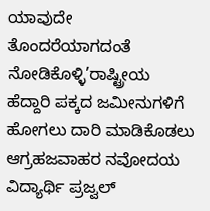ಯಾವುದೇ ತೊಂದರೆಯಾಗದಂತೆ ನೋಡಿಕೊಳ್ಳಿ’ರಾಷ್ಟ್ರೀಯ ಹೆದ್ದಾರಿ ಪಕ್ಕದ ಜಮೀನುಗಳಿಗೆ ಹೋಗಲು ದಾರಿ ಮಾಡಿಕೊಡಲು ಆಗ್ರಹಜವಾಹರ ನವೋದಯ ವಿದ್ಯಾರ್ಥಿ ಪ್ರಜ್ವಲ್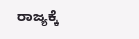ರಾಜ್ಯಕ್ಕೆ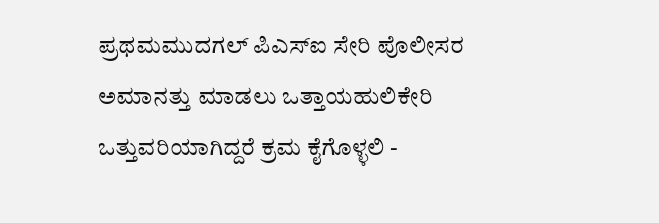ಪ್ರಥಮಮುದಗಲ್ ಪಿಎಸ್‌ಐ ಸೇರಿ ಪೊಲೀಸರ ಅಮಾನತ್ತು ಮಾಡಲು ಒತ್ತಾಯಹುಲಿಕೇರಿ ಒತ್ತುವರಿಯಾಗಿದ್ದರೆ ಕ್ರಮ ಕೈಗೊಳ್ಳಲಿ -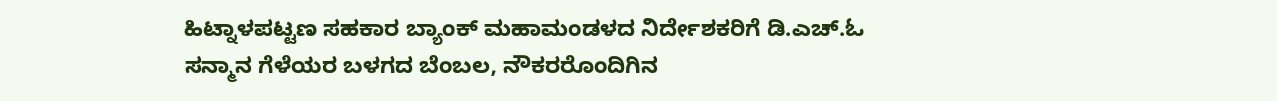ಹಿಟ್ನಾಳಪಟ್ಟಣ ಸಹಕಾರ ಬ್ಯಾಂಕ್ ಮಹಾಮಂಡಳದ ನಿರ್ದೇಶಕರಿಗೆ ಡಿ.ಎಚ್.ಓ ಸನ್ಮಾನ ಗೆಳೆಯರ ಬಳಗದ ಬೆಂಬಲ, ನೌಕರರೊಂದಿಗಿನ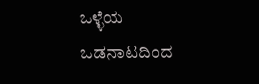ಒಳ್ಳೆಯ ಒಡನಾಟದಿಂದ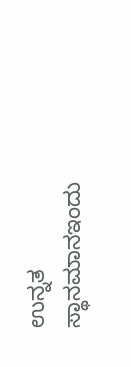ಉನ್ನತ ಸ್ಥಾನಮಾನಇಂದು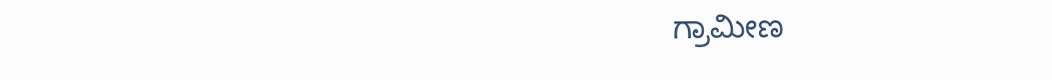ಗ್ರಾಮೀಣ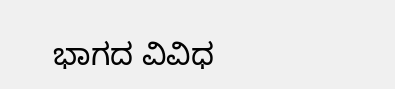ಭಾಗದ ವಿವಿಧ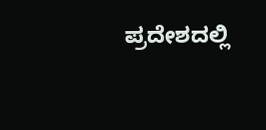ಪ್ರದೇಶದಲ್ಲಿ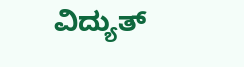ವಿದ್ಯುತ್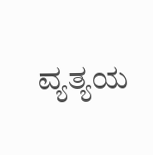ವ್ಯತ್ಯಯ